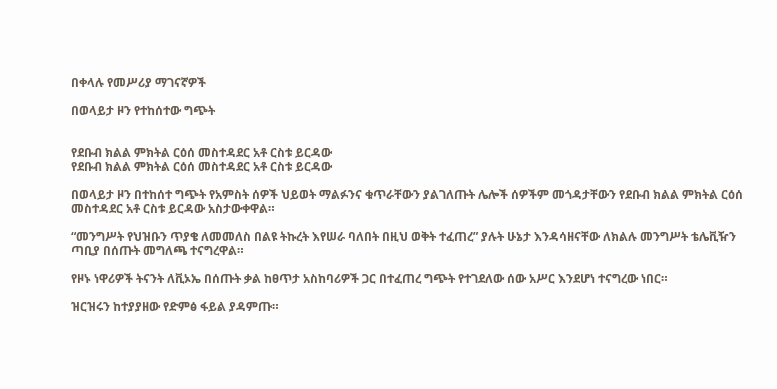በቀላሉ የመሥሪያ ማገናኛዎች

በወላይታ ዞን የተከሰተው ግጭት


የደቡብ ክልል ምክትል ርዕሰ መስተዳደር አቶ ርስቱ ይርዳው
የደቡብ ክልል ምክትል ርዕሰ መስተዳደር አቶ ርስቱ ይርዳው

በወላይታ ዞን በተከሰተ ግጭት የአምስት ሰዎች ህይወት ማልፉንና ቁጥራቸውን ያልገለጡት ሌሎች ሰዎችም መጎዳታቸውን የደቡብ ክልል ምክትል ርዕሰ መስተዳደር አቶ ርስቱ ይርዳው አስታውቀዋል።

“መንግሥት የህዝቡን ጥያቄ ለመመለስ በልዩ ትኩረት እየሠራ ባለበት በዚህ ወቅት ተፈጠረ” ያሉት ሁኔታ እንዳሳዘናቸው ለክልሉ መንግሥት ቴሌቪዥን ጣቢያ በሰጡት መግለጫ ተናግረዋል።

የዞኑ ነዋሪዎች ትናንት ለቪኦኤ በሰጡት ቃል ከፀጥታ አስከባሪዎች ጋር በተፈጠረ ግጭት የተገደለው ሰው አሥር እንደሆነ ተናግረው ነበር።

ዝርዝሩን ከተያያዘው የድምፅ ፋይል ያዳምጡ።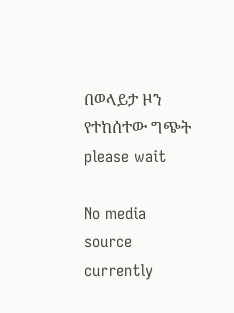በወላይታ ዞን የተከሰተው ግጭት
please wait

No media source currently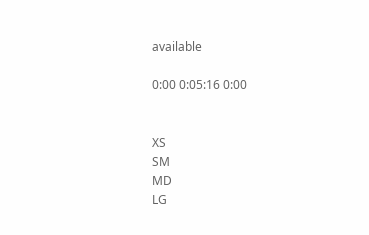available

0:00 0:05:16 0:00


XS
SM
MD
LG